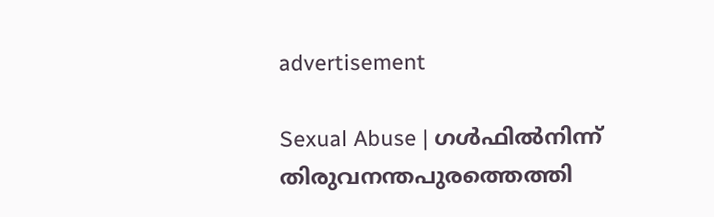advertisement

Sexual Abuse | ഗൾഫിൽനിന്ന് തിരുവനന്തപുരത്തെത്തി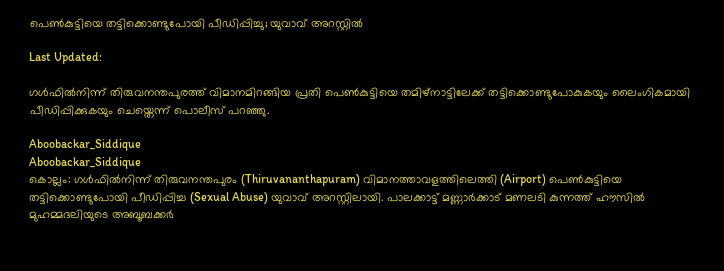പെൺകുട്ടിയെ തട്ടിക്കൊണ്ടുപോയി പീഡിപ്പിച്ചു; യുവാവ് അറസ്റ്റിൽ

Last Updated:

ഗൾഫിൽനിന്ന് തിരുവനന്തപുരത്ത് വിമാനമിറങ്ങിയ പ്രതി പെൺകുട്ടിയെ തമിഴ്നാട്ടിലേക്ക് തട്ടിക്കൊണ്ടുപോകുകയും ലൈംഗികമായി പീഡിപ്പിക്കുകയും ചെയ്തെന്ന് പൊലീസ് പറഞ്ഞു.

Aboobackar_Siddique
Aboobackar_Siddique
കൊല്ലം: ഗൾഫിൽനിന്ന് തിരുവനന്തപുരം (Thiruvananthapuram) വിമാനത്താവളത്തിലെത്തി (Airport) പെൺകുട്ടിയെ തട്ടിക്കൊണ്ടുപോയി പീഡിപ്പിച്ച (Sexual Abuse) യുവാവ് അറസ്റ്റിലായി. പാലക്കാട്ട് മണ്ണാർക്കാട് മണലടി കുന്നത്ത് ഹൗസിൽ മുഹമ്മദലിയുടെ അബൂബക്കർ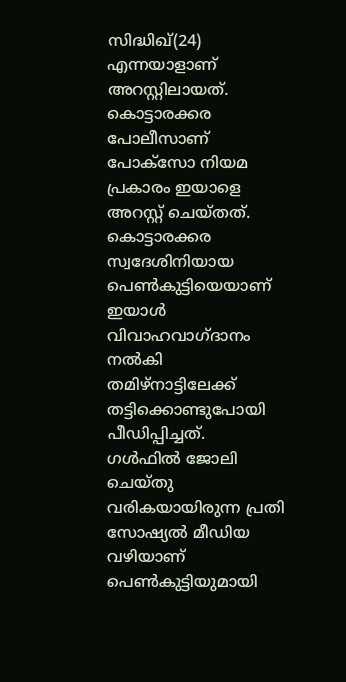സിദ്ധിഖ്(24) എന്നയാളാണ് അറസ്റ്റിലായത്. കൊട്ടാരക്കര പോലീസാണ് പോക്സോ നിയമ പ്രകാരം ഇയാളെ അറസ്റ്റ് ചെയ്തത്. കൊട്ടാരക്കര സ്വദേശിനിയായ പെൺകുട്ടിയെയാണ് ഇയാൾ വിവാഹവാഗ്ദാനം നൽകി തമിഴ്നാട്ടിലേക്ക് തട്ടിക്കൊണ്ടുപോയി പീഡിപ്പിച്ചത്.
ഗൾഫിൽ ജോലി ചെയ്തു വരികയായിരുന്ന പ്രതി സോഷ്യൽ മീഡിയ വഴിയാണ് പെൺകുട്ടിയുമായി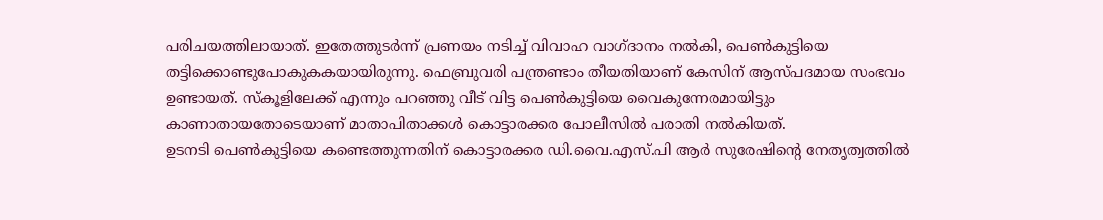പരിചയത്തിലായാത്. ഇതേത്തുടർന്ന് പ്രണയം നടിച്ച് വിവാഹ വാഗ്ദാനം നൽകി, പെൺകുട്ടിയെ തട്ടിക്കൊണ്ടുപോകുകകയായിരുന്നു. ഫെബ്രുവരി പന്ത്രണ്ടാം തീയതിയാണ് കേസിന് ആസ്പദമായ സംഭവം ഉണ്ടായത്. സ്കൂളിലേക്ക് എന്നും പറഞ്ഞു വീട് വിട്ട പെൺകുട്ടിയെ വൈകുന്നേരമായിട്ടും കാണാതായതോടെയാണ് മാതാപിതാക്കൾ കൊട്ടാരക്കര പോലീസിൽ പരാതി നൽകിയത്.
ഉടനടി പെൺകുട്ടിയെ കണ്ടെത്തുന്നതിന് കൊട്ടാരക്കര ഡി.വൈ.എസ്.പി ആർ സുരേഷിന്‍റെ നേതൃത്വത്തിൽ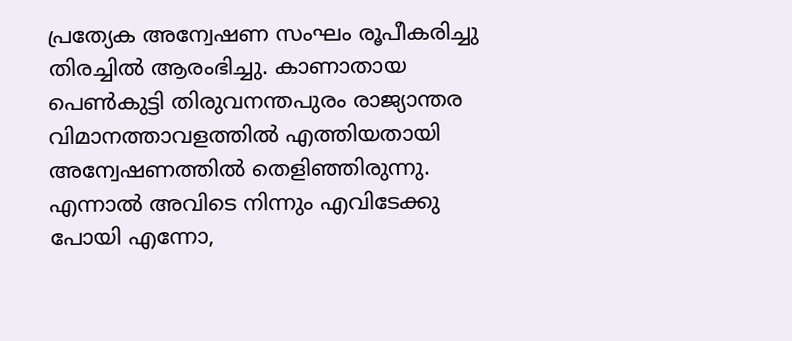പ്രത്യേക അന്വേഷണ സംഘം രൂപീകരിച്ചു തിരച്ചിൽ ആരംഭിച്ചു. കാണാതായ പെൺകുട്ടി തിരുവനന്തപുരം രാജ്യാന്തര വിമാനത്താവളത്തിൽ എത്തിയതായി അന്വേഷണത്തിൽ തെളിഞ്ഞിരുന്നു. എന്നാൽ അവിടെ നിന്നും എവിടേക്കു പോയി എന്നോ,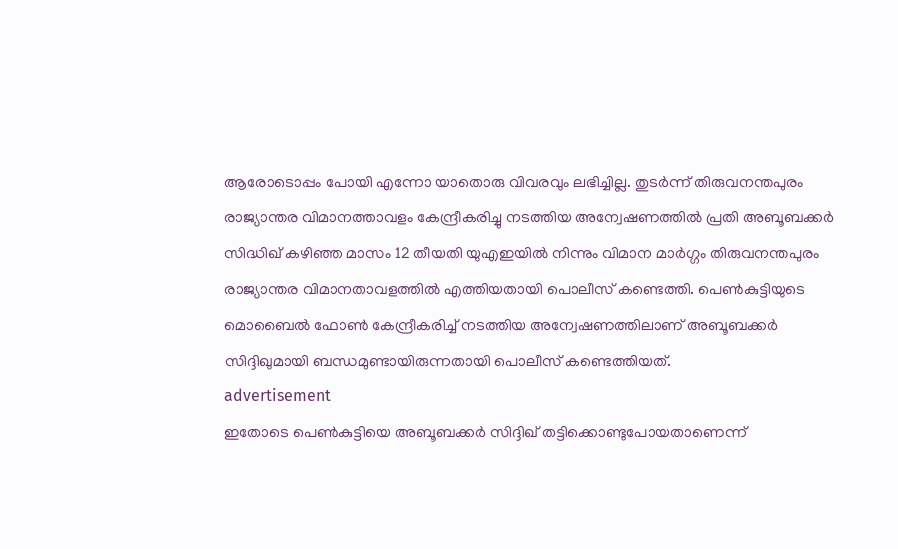ആരോടൊപ്പം പോയി എന്നോ യാതൊരു വിവരവും ലഭിച്ചില്ല. തുടർന്ന് തിരുവനന്തപുരം രാജ്യാന്തര വിമാനത്താവളം കേന്ദ്രീകരിച്ചു നടത്തിയ അന്വേഷണത്തിൽ പ്രതി അബൂബക്കർ സിദ്ധിഖ് കഴിഞ്ഞ മാസം 12 തീയതി യുഎഇയിൽ നിന്നും വിമാന മാർഗ്ഗം തിരുവനന്തപുരം രാജ്യാന്തര വിമാനതാവളത്തിൽ എത്തിയതായി പൊലീസ് കണ്ടെത്തി. പെൺകുട്ടിയുടെ മൊബൈൽ ഫോൺ കേന്ദ്രീകരിച്ച് നടത്തിയ അന്വേഷണത്തിലാണ് അബൂബക്കർ സിദ്ദിഖുമായി ബന്ധമുണ്ടായിരുന്നതായി പൊലീസ് കണ്ടെത്തിയത്.
advertisement
ഇതോടെ പെൺകുട്ടിയെ അബൂബക്കർ സിദ്ദിഖ് തട്ടിക്കൊണ്ടുപോയതാണെന്ന്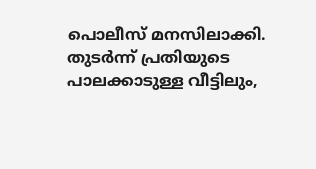പൊലീസ് മനസിലാക്കി. തുടർന്ന് പ്രതിയുടെ പാലക്കാടുള്ള വീട്ടിലും,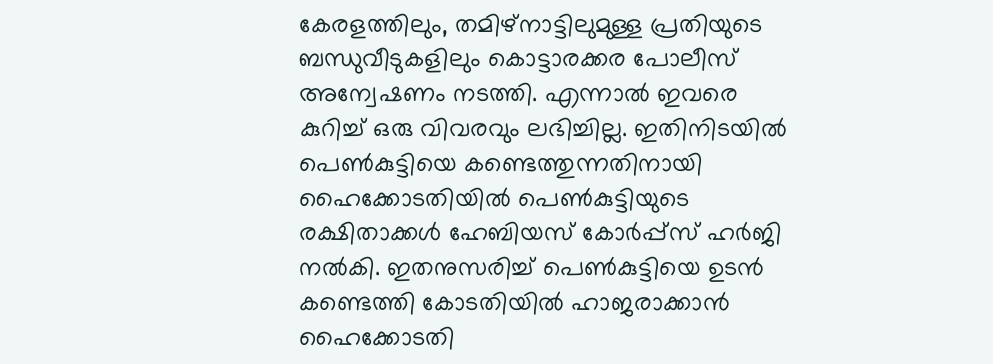കേരളത്തിലും, തമിഴ്നാട്ടിലുമുള്ള പ്രതിയുടെ ബന്ധുവീടുകളിലും കൊട്ടാരക്കര പോലീസ് അന്വേഷണം നടത്തി. എന്നാൽ ഇവരെ കുറിച്ച് ഒരു വിവരവും ലഭിച്ചില്ല. ഇതിനിടയിൽ പെൺകുട്ടിയെ കണ്ടെത്തുന്നതിനായി ഹൈക്കോടതിയിൽ പെൺകുട്ടിയുടെ രക്ഷിതാക്കൾ ഹേബിയസ് കോർപ്പ്‌സ് ഹർജി നൽകി. ഇതനുസരിച്ച് പെൺകുട്ടിയെ ഉടൻ കണ്ടെത്തി കോടതിയിൽ ഹാജരാക്കാൻ ഹൈക്കോടതി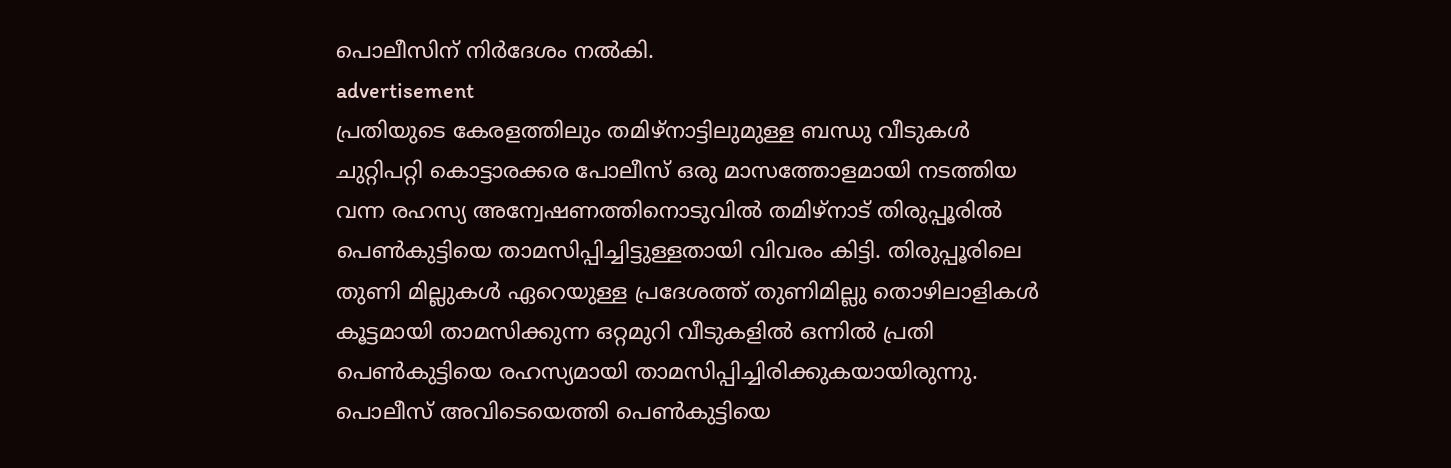പൊലീസിന് നിർദേശം നൽകി.
advertisement
പ്രതിയുടെ കേരളത്തിലും തമിഴ്നാട്ടിലുമുള്ള ബന്ധു വീടുകൾ ചുറ്റിപറ്റി കൊട്ടാരക്കര പോലീസ് ഒരു മാസത്തോളമായി നടത്തിയ വന്ന രഹസ്യ അന്വേഷണത്തിനൊടുവിൽ തമിഴ്‌നാട് തിരുപ്പൂരിൽ പെൺകുട്ടിയെ താമസിപ്പിച്ചിട്ടുള്ളതായി വിവരം കിട്ടി. തിരുപ്പൂരിലെ തുണി മില്ലുകൾ ഏറെയുള്ള പ്രദേശത്ത് തുണിമില്ലു തൊഴിലാളികൾ കൂട്ടമായി താമസിക്കുന്ന ഒറ്റമുറി വീടുകളിൽ ഒന്നിൽ പ്രതി പെൺകുട്ടിയെ രഹസ്യമായി താമസിപ്പിച്ചിരിക്കുകയായിരുന്നു.
പൊലീസ് അവിടെയെത്തി പെൺകുട്ടിയെ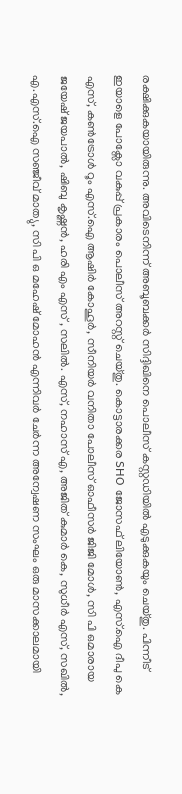രക്ഷിക്കുകയായിരുന്നു. അവിടെനിന്ന് അബൂബക്കർ സിദ്ദിഖിനെ പൊലീസ് കസ്റ്റഡിയിൽ എടുക്കുകയും ചെയ്തു. പിന്നീട് ഇയാളെ പോക്സോ വകുപ്പ് പ്രകാരം പൊലീസ് അറസ്റ്റ് ചെയ്തു. കൊട്ടാരക്കര SHO ജോസഫ് ലിയോൺ, എസ്.ഐ ദീപു കെ എസ്, കൺട്രോൾ റൂം എസ്.ഐ ആഷിർ കോഹൂർ, സീനിയർ വനിതാ പോലീസ് ഓഫീസർ ജിജി മോൾ, സി പി ഒമാരായ ജയേഷ് ജയപാൽ, ഷിബു കൃഷ്ണൻ, ഹരി എം എസ് , സലിൽ. എസ്, നഹാസ് എ, അജിത് കുമാർ കെ, സുധീർ എസ്, സഖിൽ, എ.എസ്.ഐ സഞ്ജീവ് മാത്യു, സി പി ഒ മഹേഷ് മോഹൻ എന്നിവർ ചേർന്ന അന്വേഷണ സംഘം ഒരു മാസക്കാലമായി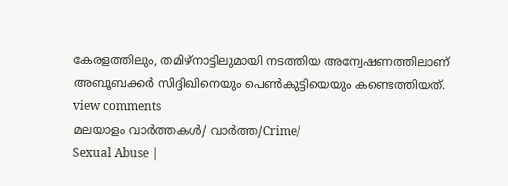കേരളത്തിലും, തമിഴ്നാട്ടിലുമായി നടത്തിയ അന്വേഷണത്തിലാണ് അബൂബക്കർ സിദ്ദിഖിനെയും പെൺകുട്ടിയെയും കണ്ടെത്തിയത്.
view comments
മലയാളം വാർത്തകൾ/ വാർത്ത/Crime/
Sexual Abuse |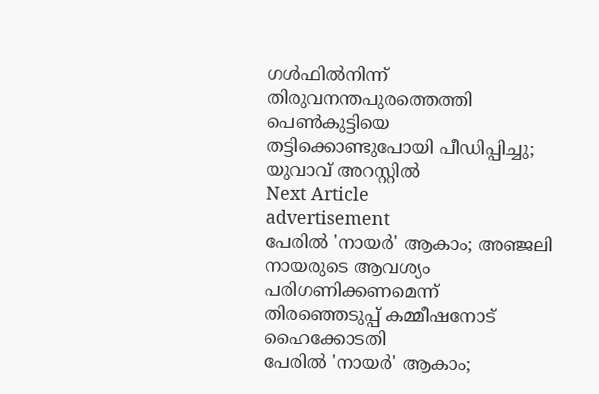ഗൾഫിൽനിന്ന് തിരുവനന്തപുരത്തെത്തി പെൺകുട്ടിയെ തട്ടിക്കൊണ്ടുപോയി പീഡിപ്പിച്ചു; യുവാവ് അറസ്റ്റിൽ
Next Article
advertisement
പേരിൽ 'നായർ' ആകാം; അഞ്ജലി നായരുടെ ആവശ്യം പരിഗണിക്കണമെന്ന് തിരഞ്ഞെടുപ്പ് കമ്മീഷനോട് ഹൈക്കോടതി
പേരിൽ 'നായർ' ആകാം;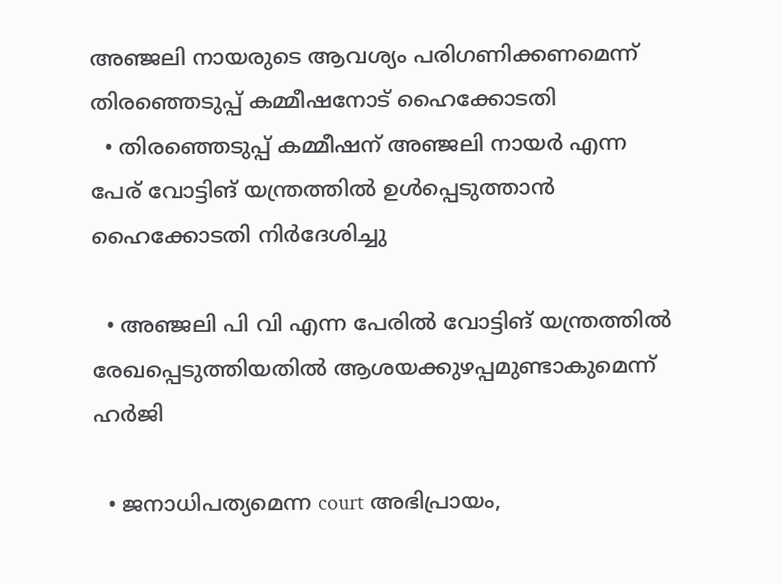അഞ്ജലി നായരുടെ ആവശ്യം പരിഗണിക്കണമെന്ന് തിരഞ്ഞെടുപ്പ് കമ്മീഷനോട് ഹൈക്കോടതി
  • തിരഞ്ഞെടുപ്പ് കമ്മീഷന് അഞ്ജലി നായർ എന്ന പേര് വോട്ടിങ് യന്ത്രത്തിൽ ഉൾപ്പെടുത്താൻ ഹൈക്കോടതി നിർദേശിച്ചു

  • അഞ്ജലി പി വി എന്ന പേരിൽ വോട്ടിങ് യന്ത്രത്തിൽ രേഖപ്പെടുത്തിയതിൽ ആശയക്കുഴപ്പമുണ്ടാകുമെന്ന് ഹർജി

  • ജനാധിപത്യമെന്ന court അഭിപ്രായം,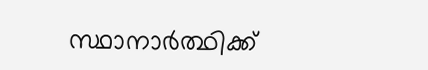സ്ഥാനാർത്ഥിക്ക്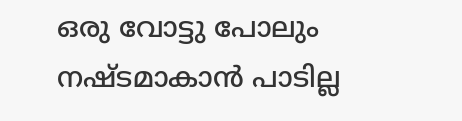ഒരു വോട്ടു പോലും നഷ്ടമാകാൻ പാടില്ല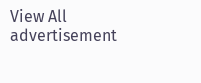View All
advertisement